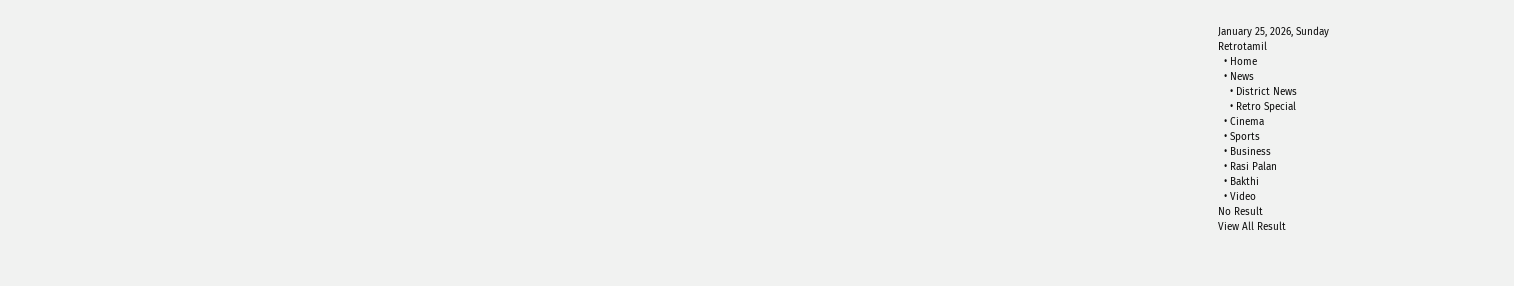January 25, 2026, Sunday
Retrotamil
  • Home
  • News
    • District News
    • Retro Special
  • Cinema
  • Sports
  • Business
  • Rasi Palan
  • Bakthi
  • Video
No Result
View All Result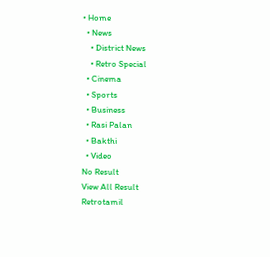• Home
  • News
    • District News
    • Retro Special
  • Cinema
  • Sports
  • Business
  • Rasi Palan
  • Bakthi
  • Video
No Result
View All Result
Retrotamil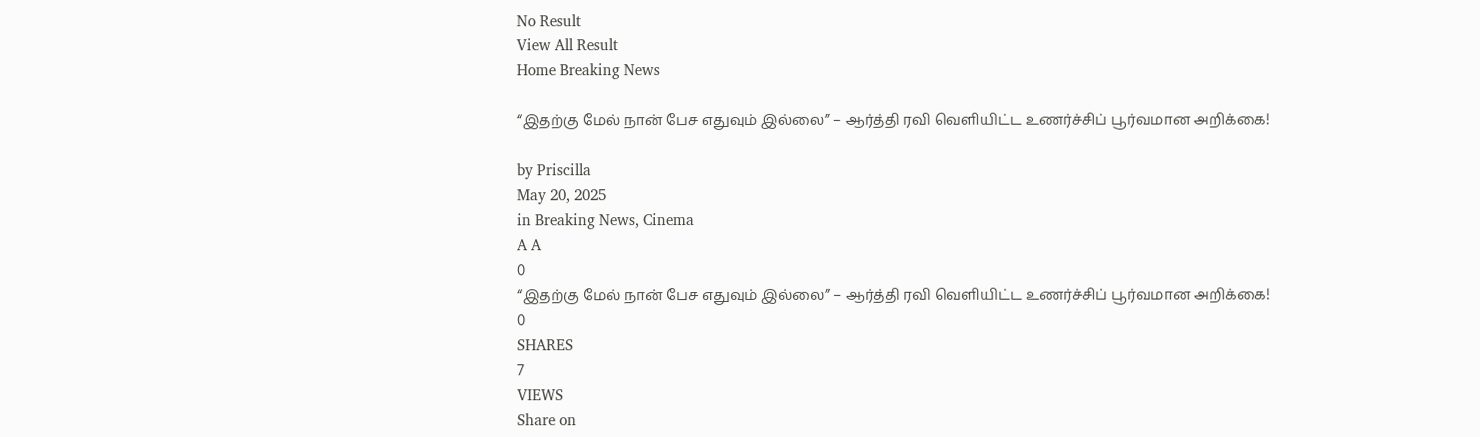No Result
View All Result
Home Breaking News

“இதற்கு மேல் நான் பேச எதுவும் இல்லை” – ஆர்த்தி ரவி வெளியிட்ட உணர்ச்சிப் பூர்வமான அறிக்கை!

by Priscilla
May 20, 2025
in Breaking News, Cinema
A A
0
“இதற்கு மேல் நான் பேச எதுவும் இல்லை” – ஆர்த்தி ரவி வெளியிட்ட உணர்ச்சிப் பூர்வமான அறிக்கை!
0
SHARES
7
VIEWS
Share on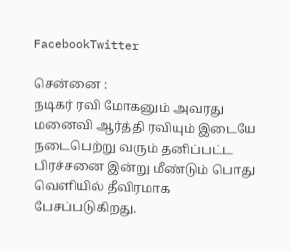FacebookTwitter

சென்னை :
நடிகர் ரவி மோகனும் அவரது மனைவி ஆர்த்தி ரவியும் இடையே நடைபெற்று வரும் தனிப்பட்ட பிரச்சனை இன்று மீண்டும் பொது வெளியில் தீவிரமாக பேசப்படுகிறது.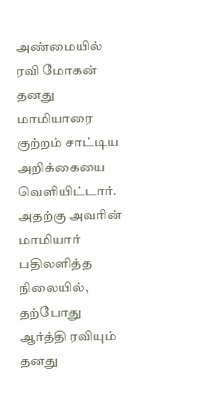அண்மையில் ரவி மோகன் தனது மாமியாரை குற்றம் சாட்டிய அறிக்கையை வெளியிட்டார். அதற்கு அவரின் மாமியார் பதிலளித்த நிலையில், தற்போது ஆர்த்தி ரவியும் தனது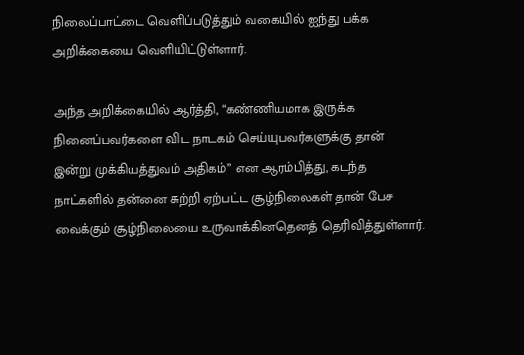நிலைப்பாட்டை வெளிப்படுத்தும் வகையில் ஐந்து பக்க அறிக்கையை வெளியிட்டுள்ளார்.

அந்த அறிக்கையில் ஆர்த்தி, “கண்ணியமாக இருக்க நினைப்பவர்களை விட நாடகம் செய்யுபவர்களுக்கு தான் இன்று முக்கியத்துவம் அதிகம்” என ஆரம்பித்து, கடந்த நாட்களில் தன்னை சுற்றி ஏற்பட்ட சூழ்நிலைகள் தான் பேச வைக்கும் சூழ்நிலையை உருவாக்கினதெனத் தெரிவித்துள்ளார்.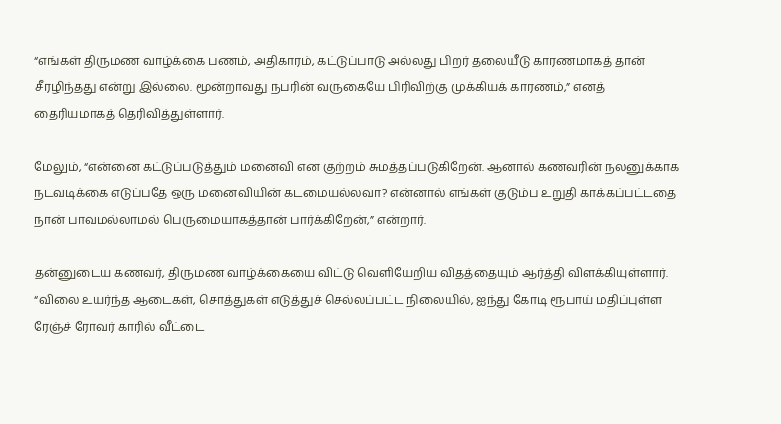“எங்கள் திருமண வாழ்க்கை பணம், அதிகாரம், கட்டுப்பாடு அல்லது பிறர் தலையீடு காரணமாகத் தான் சீரழிந்தது என்று இல்லை. மூன்றாவது நபரின் வருகையே பிரிவிற்கு முக்கியக் காரணம்,” எனத் தைரியமாகத் தெரிவித்துள்ளார்.

மேலும், “என்னை கட்டுப்படுத்தும் மனைவி என குற்றம் சுமத்தப்படுகிறேன். ஆனால் கணவரின் நலனுக்காக நடவடிக்கை எடுப்பதே ஒரு மனைவியின் கடமையல்லவா? என்னால் எங்கள் குடும்ப உறுதி காக்கப்பட்டதை நான் பாவமல்லாமல் பெருமையாகத்தான் பார்க்கிறேன்,” என்றார்.

தன்னுடைய கணவர், திருமண வாழ்க்கையை விட்டு வெளியேறிய விதத்தையும் ஆர்த்தி விளக்கியுள்ளார். “விலை உயர்ந்த ஆடைகள், சொத்துகள் எடுத்துச் செல்லப்பட்ட நிலையில், ஐந்து கோடி ரூபாய் மதிப்புள்ள ரேஞ்ச் ரோவர் காரில் வீட்டை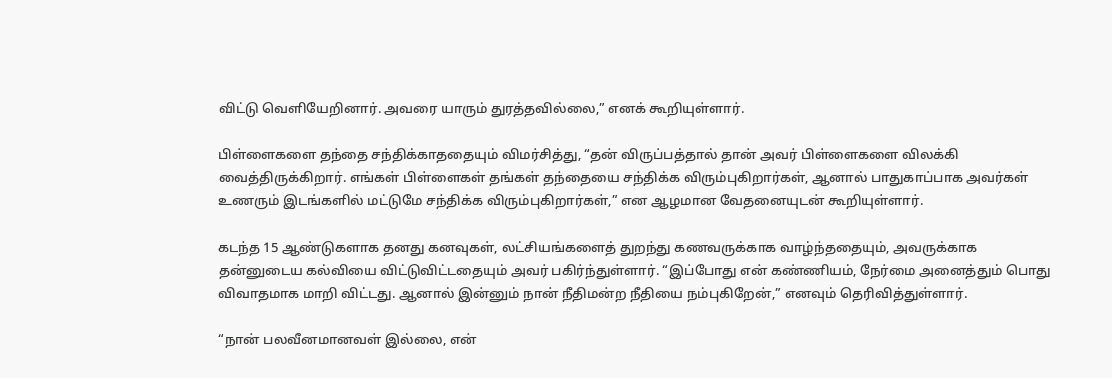விட்டு வெளியேறினார். அவரை யாரும் துரத்தவில்லை,” எனக் கூறியுள்ளார்.

பிள்ளைகளை தந்தை சந்திக்காததையும் விமர்சித்து, “தன் விருப்பத்தால் தான் அவர் பிள்ளைகளை விலக்கி வைத்திருக்கிறார். எங்கள் பிள்ளைகள் தங்கள் தந்தையை சந்திக்க விரும்புகிறார்கள், ஆனால் பாதுகாப்பாக அவர்கள் உணரும் இடங்களில் மட்டுமே சந்திக்க விரும்புகிறார்கள்,” என ஆழமான வேதனையுடன் கூறியுள்ளார்.

கடந்த 15 ஆண்டுகளாக தனது கனவுகள், லட்சியங்களைத் துறந்து கணவருக்காக வாழ்ந்ததையும், அவருக்காக தன்னுடைய கல்வியை விட்டுவிட்டதையும் அவர் பகிர்ந்துள்ளார். “இப்போது என் கண்ணியம், நேர்மை அனைத்தும் பொது விவாதமாக மாறி விட்டது. ஆனால் இன்னும் நான் நீதிமன்ற நீதியை நம்புகிறேன்,” எனவும் தெரிவித்துள்ளார்.

“நான் பலவீனமானவள் இல்லை, என்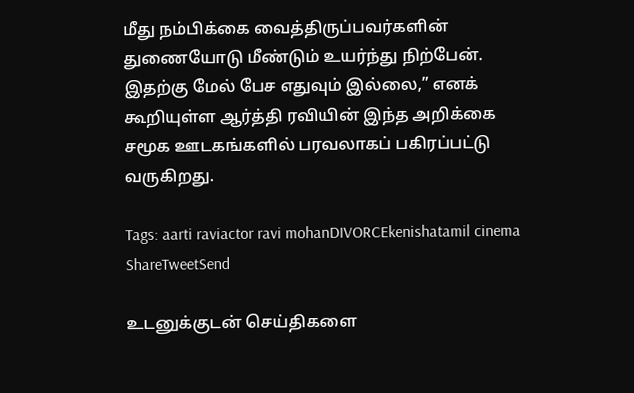மீது நம்பிக்கை வைத்திருப்பவர்களின் துணையோடு மீண்டும் உயர்ந்து நிற்பேன். இதற்கு மேல் பேச எதுவும் இல்லை,” எனக் கூறியுள்ள ஆர்த்தி ரவியின் இந்த அறிக்கை சமூக ஊடகங்களில் பரவலாகப் பகிரப்பட்டு வருகிறது.

Tags: aarti raviactor ravi mohanDIVORCEkenishatamil cinema
ShareTweetSend

உடனுக்குடன் செய்திகளை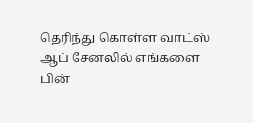தெரிந்து கொள்ள வாட்ஸ் ஆப் சேனலில் எங்களை பின்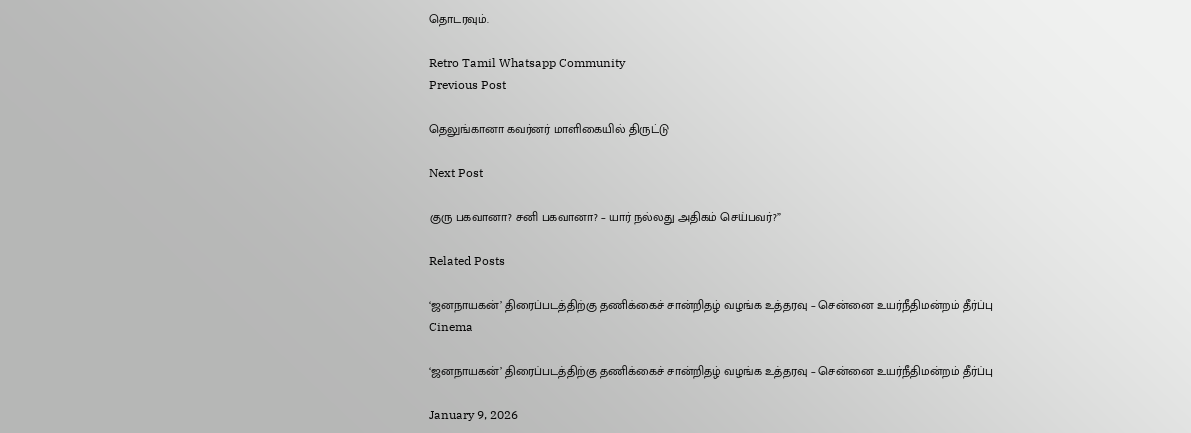தொடரவும்.

Retro Tamil Whatsapp Community
Previous Post

தெலுங்கானா கவர்னர் மாளிகையில் திருட்டு

Next Post

குரு பகவானா? சனி பகவானா? – யார் நல்லது அதிகம் செய்பவர்?”

Related Posts

‘ஜனநாயகன்’ திரைப்படத்திற்கு தணிக்கைச் சான்றிதழ் வழங்க உத்தரவு – சென்னை உயர்நீதிமன்றம் தீர்ப்பு
Cinema

‘ஜனநாயகன்’ திரைப்படத்திற்கு தணிக்கைச் சான்றிதழ் வழங்க உத்தரவு – சென்னை உயர்நீதிமன்றம் தீர்ப்பு

January 9, 2026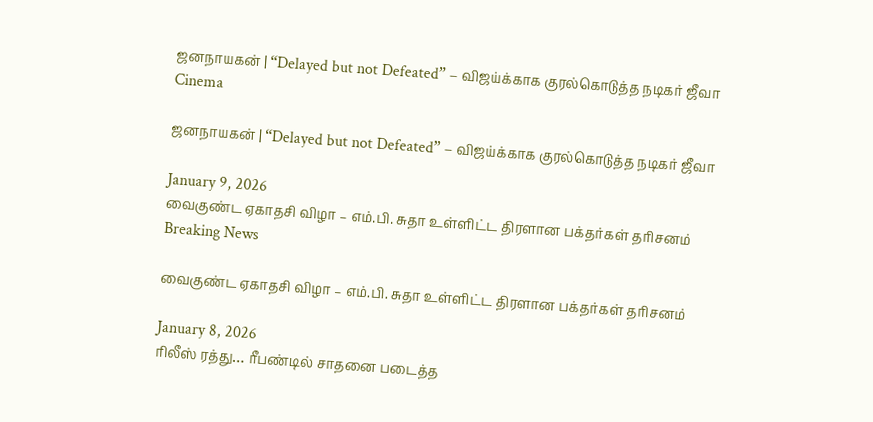ஜனநாயகன் | “Delayed but not Defeated” – விஜய்க்காக குரல்கொடுத்த நடிகர் ஜீவா
Cinema

ஜனநாயகன் | “Delayed but not Defeated” – விஜய்க்காக குரல்கொடுத்த நடிகர் ஜீவா

January 9, 2026
வைகுண்ட ஏகாதசி விழா – எம்.பி. சுதா உள்ளிட்ட திரளான பக்தர்கள் தரிசனம்
Breaking News

வைகுண்ட ஏகாதசி விழா – எம்.பி. சுதா உள்ளிட்ட திரளான பக்தர்கள் தரிசனம்

January 8, 2026
ரிலீஸ் ரத்து… ரீபண்டில் சாதனை படைத்த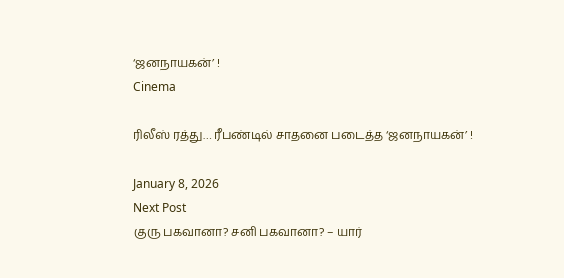‘ஜனநாயகன்’ !
Cinema

ரிலீஸ் ரத்து… ரீபண்டில் சாதனை படைத்த ‘ஜனநாயகன்’ !

January 8, 2026
Next Post
குரு பகவானா? சனி பகவானா? – யார்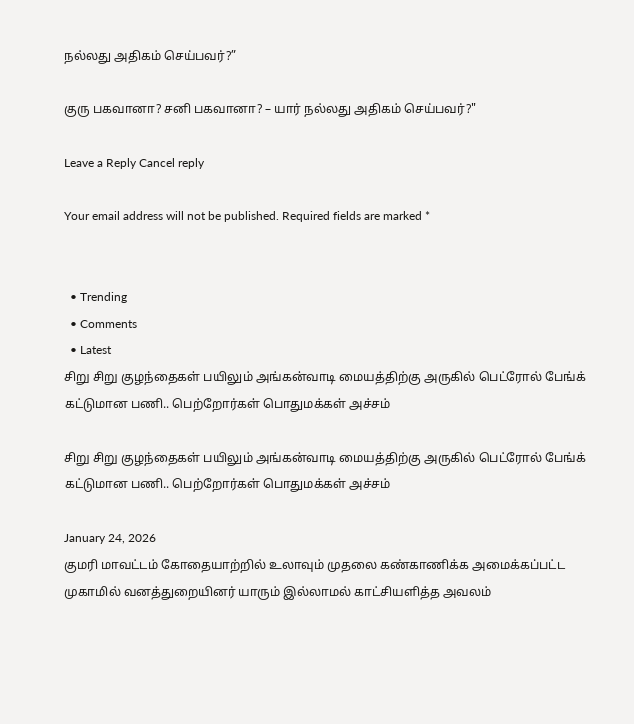நல்லது அதிகம் செய்பவர்?”

குரு பகவானா? சனி பகவானா? – யார் நல்லது அதிகம் செய்பவர்?"

Leave a Reply Cancel reply

Your email address will not be published. Required fields are marked *


  • Trending
  • Comments
  • Latest
சிறு சிறு குழந்தைகள் பயிலும் அங்கன்வாடி மையத்திற்கு அருகில் பெட்ரோல் பேங்க் கட்டுமான பணி.. பெற்றோர்கள் பொதுமக்கள் அச்சம்

சிறு சிறு குழந்தைகள் பயிலும் அங்கன்வாடி மையத்திற்கு அருகில் பெட்ரோல் பேங்க் கட்டுமான பணி.. பெற்றோர்கள் பொதுமக்கள் அச்சம்

January 24, 2026
குமரி மாவட்டம் கோதையாற்றில் உலாவும் முதலை கண்காணிக்க அமைக்கப்பட்ட முகாமில் வனத்துறையினர் யாரும் இல்லாமல் காட்சியளித்த அவலம்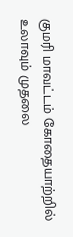குமரி மாவட்டம் கோதையாற்றில் உலாவும் முதலை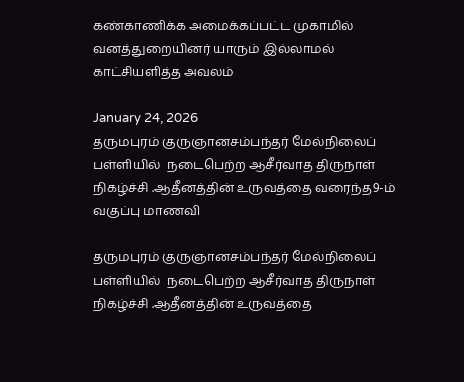கண்காணிக்க அமைக்கப்பட்ட முகாமில் வனத்துறையினர் யாரும் இல்லாமல் காட்சியளித்த அவலம்

January 24, 2026
தருமபுரம் குருஞானசம்பந்தர் மேல்நிலைப் பள்ளியில்  நடைபெற்ற ஆசீர்வாத திருநாள் நிகழ்ச்சி .ஆதீனத்தின் உருவத்தை வரைந்த9-ம் வகுப்பு மாணவி

தருமபுரம் குருஞானசம்பந்தர் மேல்நிலைப் பள்ளியில்  நடைபெற்ற ஆசீர்வாத திருநாள் நிகழ்ச்சி .ஆதீனத்தின் உருவத்தை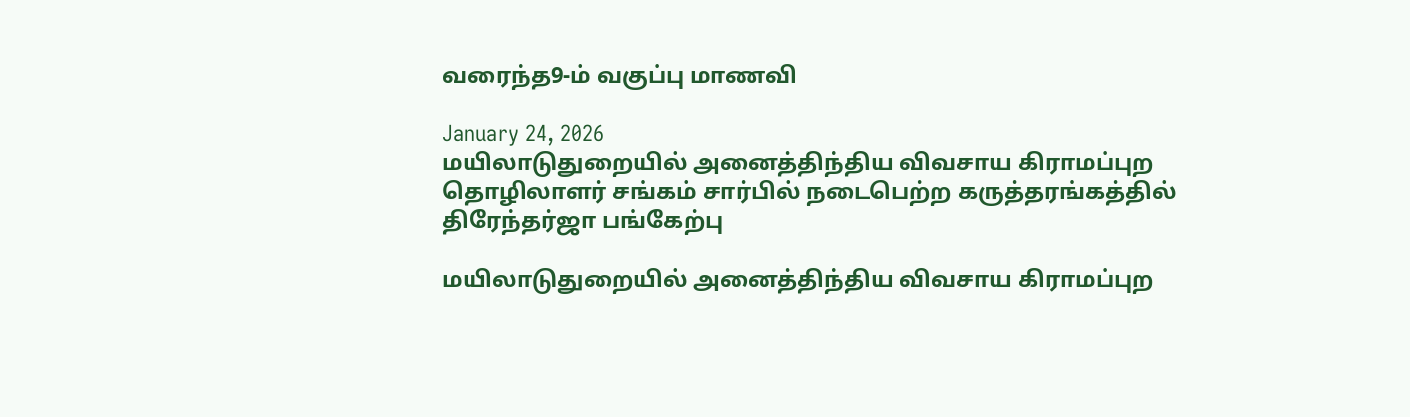வரைந்த9-ம் வகுப்பு மாணவி

January 24, 2026
மயிலாடுதுறையில் அனைத்திந்திய விவசாய கிராமப்புற தொழிலாளர் சங்கம் சார்பில் நடைபெற்ற கருத்தரங்கத்தில் திரேந்தர்ஜா பங்கேற்பு

மயிலாடுதுறையில் அனைத்திந்திய விவசாய கிராமப்புற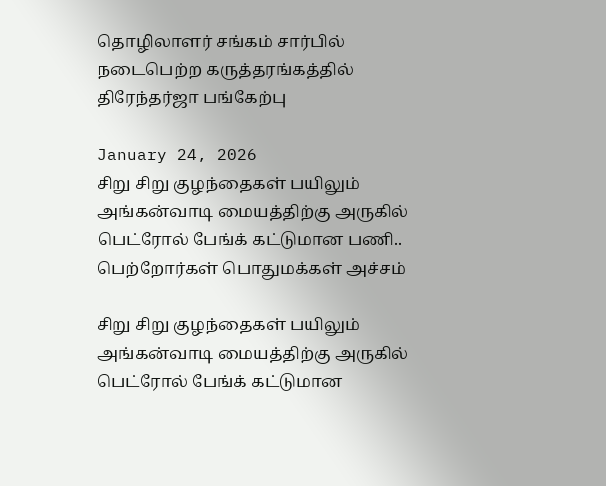தொழிலாளர் சங்கம் சார்பில் நடைபெற்ற கருத்தரங்கத்தில் திரேந்தர்ஜா பங்கேற்பு

January 24, 2026
சிறு சிறு குழந்தைகள் பயிலும் அங்கன்வாடி மையத்திற்கு அருகில் பெட்ரோல் பேங்க் கட்டுமான பணி.. பெற்றோர்கள் பொதுமக்கள் அச்சம்

சிறு சிறு குழந்தைகள் பயிலும் அங்கன்வாடி மையத்திற்கு அருகில் பெட்ரோல் பேங்க் கட்டுமான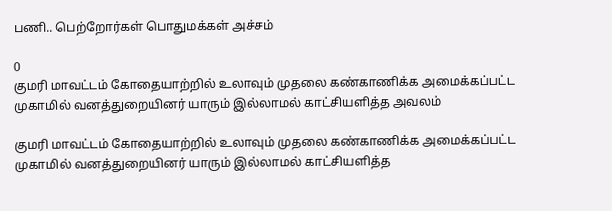பணி.. பெற்றோர்கள் பொதுமக்கள் அச்சம்

0
குமரி மாவட்டம் கோதையாற்றில் உலாவும் முதலை கண்காணிக்க அமைக்கப்பட்ட முகாமில் வனத்துறையினர் யாரும் இல்லாமல் காட்சியளித்த அவலம்

குமரி மாவட்டம் கோதையாற்றில் உலாவும் முதலை கண்காணிக்க அமைக்கப்பட்ட முகாமில் வனத்துறையினர் யாரும் இல்லாமல் காட்சியளித்த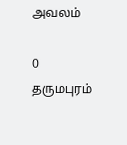அவலம்

0
தருமபுரம்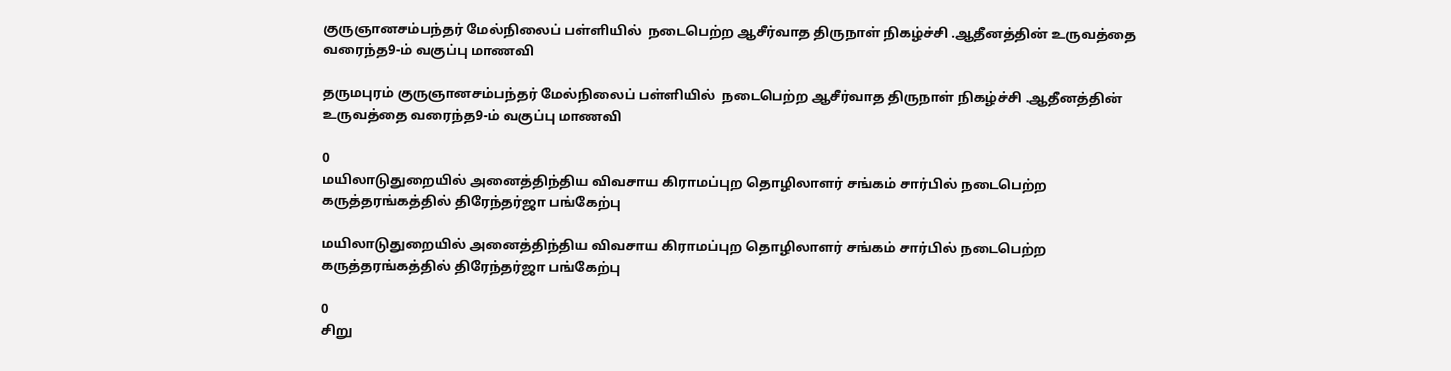குருஞானசம்பந்தர் மேல்நிலைப் பள்ளியில்  நடைபெற்ற ஆசீர்வாத திருநாள் நிகழ்ச்சி .ஆதீனத்தின் உருவத்தை வரைந்த9-ம் வகுப்பு மாணவி

தருமபுரம் குருஞானசம்பந்தர் மேல்நிலைப் பள்ளியில்  நடைபெற்ற ஆசீர்வாத திருநாள் நிகழ்ச்சி .ஆதீனத்தின் உருவத்தை வரைந்த9-ம் வகுப்பு மாணவி

0
மயிலாடுதுறையில் அனைத்திந்திய விவசாய கிராமப்புற தொழிலாளர் சங்கம் சார்பில் நடைபெற்ற கருத்தரங்கத்தில் திரேந்தர்ஜா பங்கேற்பு

மயிலாடுதுறையில் அனைத்திந்திய விவசாய கிராமப்புற தொழிலாளர் சங்கம் சார்பில் நடைபெற்ற கருத்தரங்கத்தில் திரேந்தர்ஜா பங்கேற்பு

0
சிறு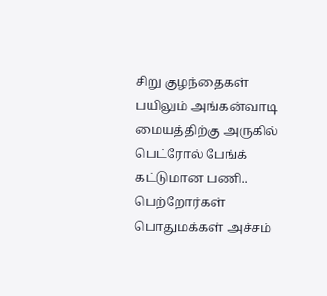சிறு குழந்தைகள் பயிலும் அங்கன்வாடி மையத்திற்கு அருகில் பெட்ரோல் பேங்க் கட்டுமான பணி.. பெற்றோர்கள் பொதுமக்கள் அச்சம்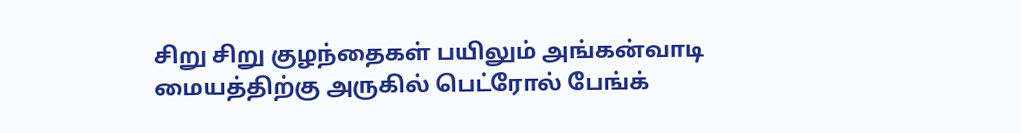சிறு சிறு குழந்தைகள் பயிலும் அங்கன்வாடி மையத்திற்கு அருகில் பெட்ரோல் பேங்க்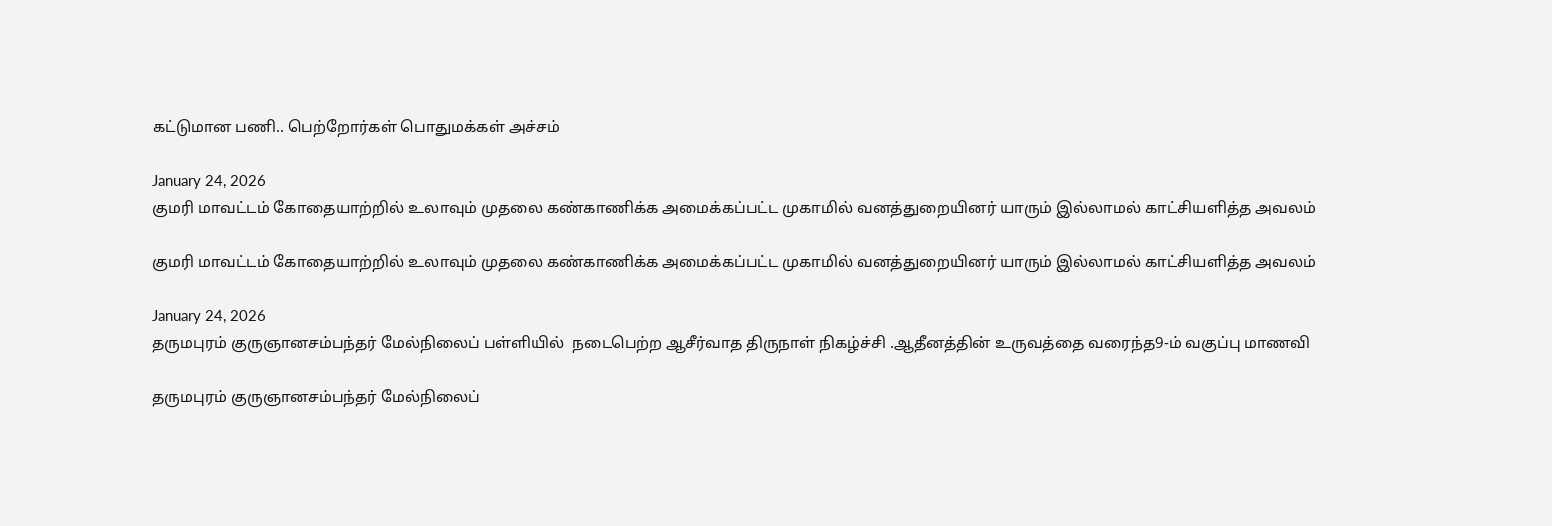கட்டுமான பணி.. பெற்றோர்கள் பொதுமக்கள் அச்சம்

January 24, 2026
குமரி மாவட்டம் கோதையாற்றில் உலாவும் முதலை கண்காணிக்க அமைக்கப்பட்ட முகாமில் வனத்துறையினர் யாரும் இல்லாமல் காட்சியளித்த அவலம்

குமரி மாவட்டம் கோதையாற்றில் உலாவும் முதலை கண்காணிக்க அமைக்கப்பட்ட முகாமில் வனத்துறையினர் யாரும் இல்லாமல் காட்சியளித்த அவலம்

January 24, 2026
தருமபுரம் குருஞானசம்பந்தர் மேல்நிலைப் பள்ளியில்  நடைபெற்ற ஆசீர்வாத திருநாள் நிகழ்ச்சி .ஆதீனத்தின் உருவத்தை வரைந்த9-ம் வகுப்பு மாணவி

தருமபுரம் குருஞானசம்பந்தர் மேல்நிலைப்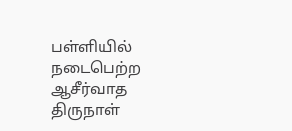பள்ளியில்  நடைபெற்ற ஆசீர்வாத திருநாள்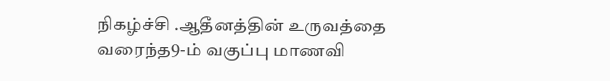நிகழ்ச்சி .ஆதீனத்தின் உருவத்தை வரைந்த9-ம் வகுப்பு மாணவி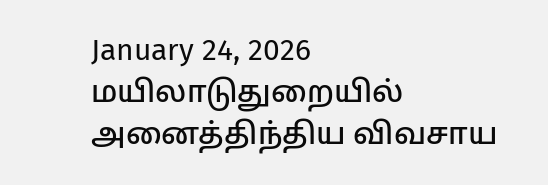January 24, 2026
மயிலாடுதுறையில் அனைத்திந்திய விவசாய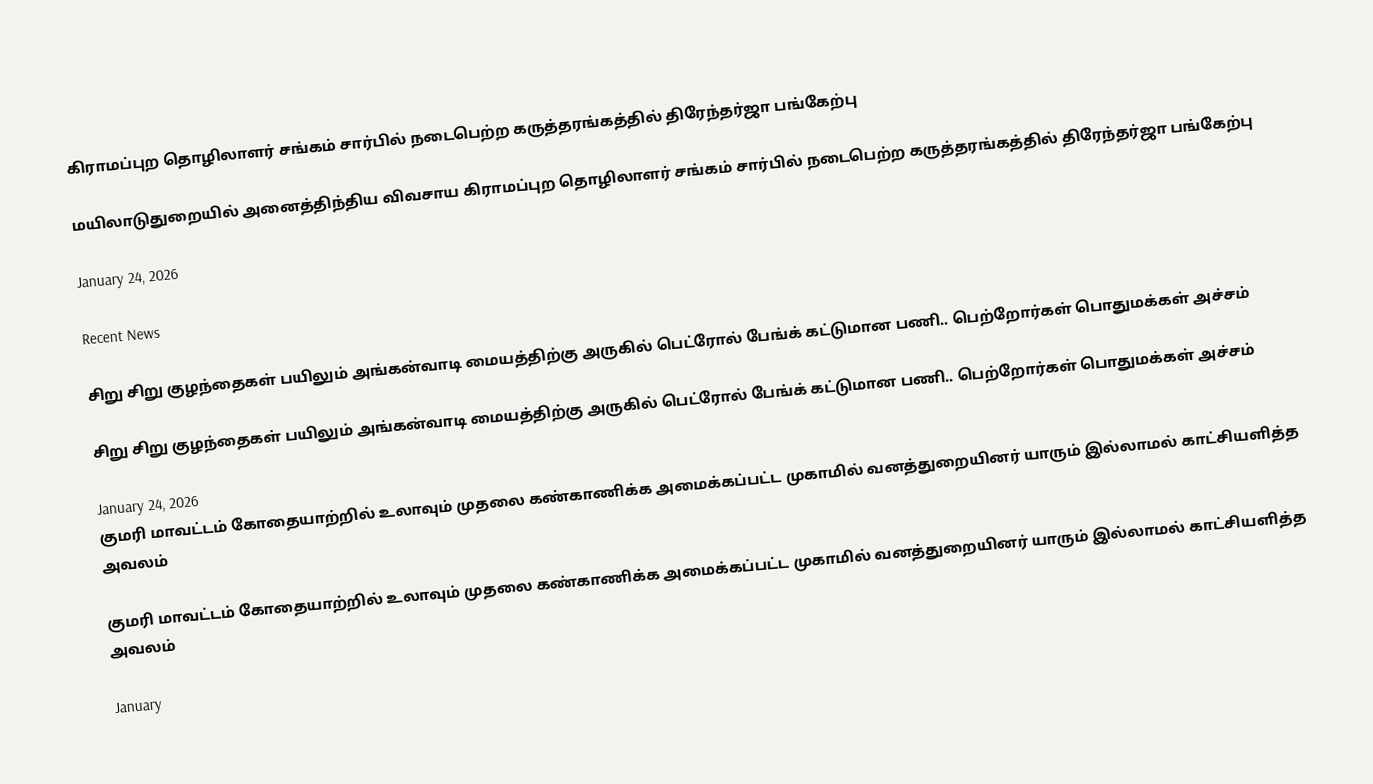கிராமப்புற தொழிலாளர் சங்கம் சார்பில் நடைபெற்ற கருத்தரங்கத்தில் திரேந்தர்ஜா பங்கேற்பு

மயிலாடுதுறையில் அனைத்திந்திய விவசாய கிராமப்புற தொழிலாளர் சங்கம் சார்பில் நடைபெற்ற கருத்தரங்கத்தில் திரேந்தர்ஜா பங்கேற்பு

January 24, 2026

Recent News

சிறு சிறு குழந்தைகள் பயிலும் அங்கன்வாடி மையத்திற்கு அருகில் பெட்ரோல் பேங்க் கட்டுமான பணி.. பெற்றோர்கள் பொதுமக்கள் அச்சம்

சிறு சிறு குழந்தைகள் பயிலும் அங்கன்வாடி மையத்திற்கு அருகில் பெட்ரோல் பேங்க் கட்டுமான பணி.. பெற்றோர்கள் பொதுமக்கள் அச்சம்

January 24, 2026
குமரி மாவட்டம் கோதையாற்றில் உலாவும் முதலை கண்காணிக்க அமைக்கப்பட்ட முகாமில் வனத்துறையினர் யாரும் இல்லாமல் காட்சியளித்த அவலம்

குமரி மாவட்டம் கோதையாற்றில் உலாவும் முதலை கண்காணிக்க அமைக்கப்பட்ட முகாமில் வனத்துறையினர் யாரும் இல்லாமல் காட்சியளித்த அவலம்

January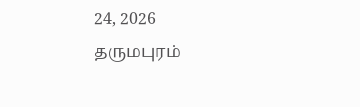24, 2026
தருமபுரம்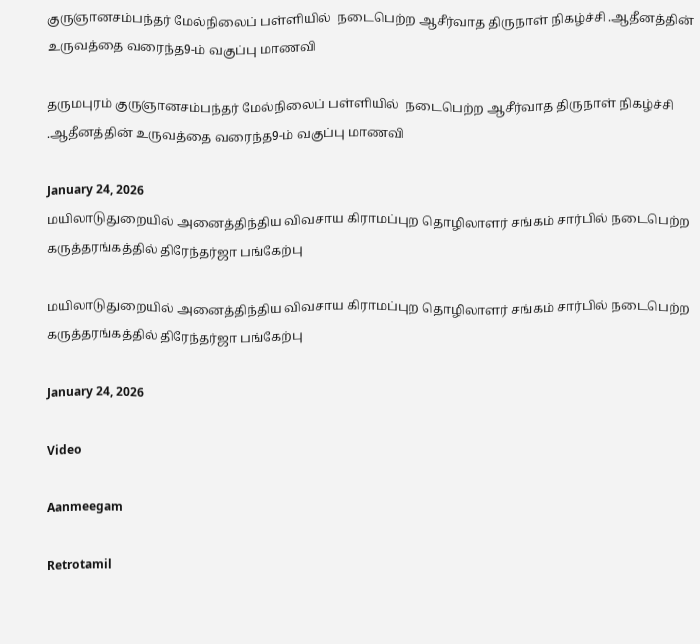குருஞானசம்பந்தர் மேல்நிலைப் பள்ளியில்  நடைபெற்ற ஆசீர்வாத திருநாள் நிகழ்ச்சி .ஆதீனத்தின் உருவத்தை வரைந்த9-ம் வகுப்பு மாணவி

தருமபுரம் குருஞானசம்பந்தர் மேல்நிலைப் பள்ளியில்  நடைபெற்ற ஆசீர்வாத திருநாள் நிகழ்ச்சி .ஆதீனத்தின் உருவத்தை வரைந்த9-ம் வகுப்பு மாணவி

January 24, 2026
மயிலாடுதுறையில் அனைத்திந்திய விவசாய கிராமப்புற தொழிலாளர் சங்கம் சார்பில் நடைபெற்ற கருத்தரங்கத்தில் திரேந்தர்ஜா பங்கேற்பு

மயிலாடுதுறையில் அனைத்திந்திய விவசாய கிராமப்புற தொழிலாளர் சங்கம் சார்பில் நடைபெற்ற கருத்தரங்கத்தில் திரேந்தர்ஜா பங்கேற்பு

January 24, 2026

Video

Aanmeegam

Retrotamil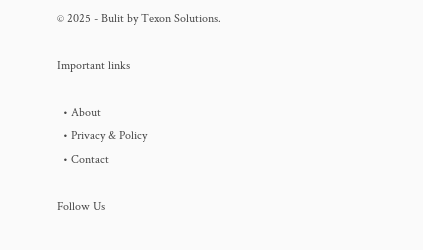© 2025 - Bulit by Texon Solutions.

Important links

  • About
  • Privacy & Policy
  • Contact

Follow Us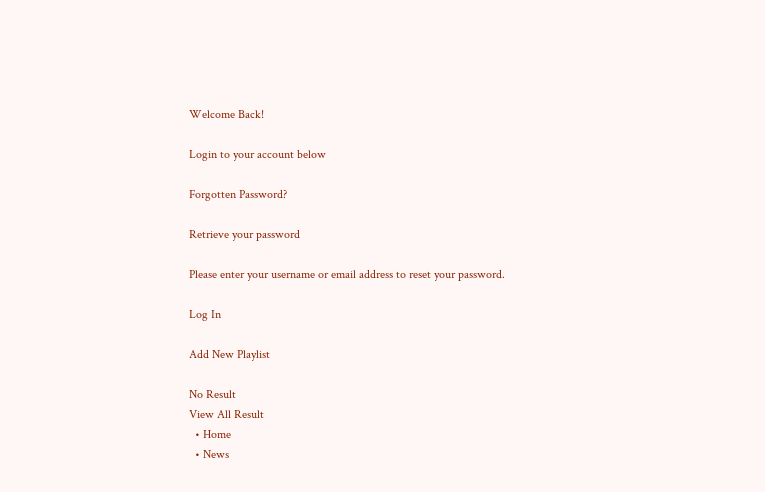Welcome Back!

Login to your account below

Forgotten Password?

Retrieve your password

Please enter your username or email address to reset your password.

Log In

Add New Playlist

No Result
View All Result
  • Home
  • News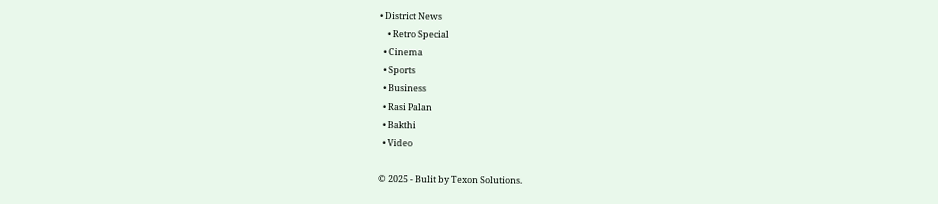• District News
    • Retro Special
  • Cinema
  • Sports
  • Business
  • Rasi Palan
  • Bakthi
  • Video

© 2025 - Bulit by Texon Solutions.